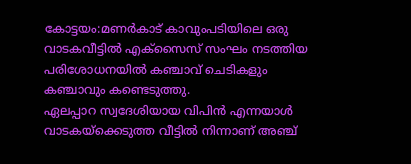കോട്ടയം:മണർകാട് കാവുംപടിയിലെ ഒരു വാടകവീട്ടിൽ എക്സൈസ് സംഘം നടത്തിയ പരിശോധനയിൽ കഞ്ചാവ് ചെടികളും കഞ്ചാവും കണ്ടെടുത്തു.
ഏലപ്പാറ സ്വദേശിയായ വിപിൻ എന്നയാൾ വാടകയ്ക്കെടുത്ത വീട്ടിൽ നിന്നാണ് അഞ്ച്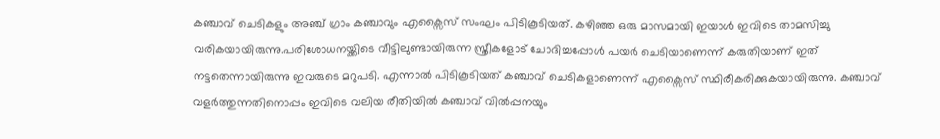കഞ്ചാവ് ചെടികളും അഞ്ച് ഗ്രാം കഞ്ചാവും എക്സൈസ് സംഘം പിടികൂടിയത്. കഴിഞ്ഞ ഒരു മാസമായി ഇയാൾ ഇവിടെ താമസിച്ചു വരികയായിരുന്നു.പരിശോധനയ്ക്കിടെ വീട്ടിലുണ്ടായിരുന്ന സ്ത്രീകളോട് ചോദിച്ചപ്പോൾ പയർ ചെടിയാണെന്ന് കരുതിയാണ് ഇത് നട്ടതെന്നായിരുന്നു ഇവരുടെ മറുപടി. എന്നാൽ പിടികൂടിയത് കഞ്ചാവ് ചെടികളാണെന്ന് എക്സൈസ് സ്ഥിരീകരിക്കുകയായിരുന്നു. കഞ്ചാവ് വളർത്തുന്നതിനൊപ്പം ഇവിടെ വലിയ രീതിയിൽ കഞ്ചാവ് വിൽപ്പനയും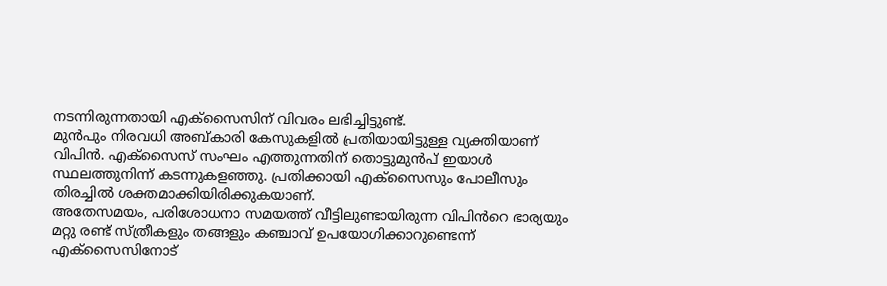നടന്നിരുന്നതായി എക്സൈസിന് വിവരം ലഭിച്ചിട്ടുണ്ട്.
മുൻപും നിരവധി അബ്കാരി കേസുകളിൽ പ്രതിയായിട്ടുള്ള വ്യക്തിയാണ് വിപിൻ. എക്സൈസ് സംഘം എത്തുന്നതിന് തൊട്ടുമുൻപ് ഇയാൾ സ്ഥലത്തുനിന്ന് കടന്നുകളഞ്ഞു. പ്രതിക്കായി എക്സൈസും പോലീസും തിരച്ചിൽ ശക്തമാക്കിയിരിക്കുകയാണ്.
അതേസമയം, പരിശോധനാ സമയത്ത് വീട്ടിലുണ്ടായിരുന്ന വിപിൻറെ ഭാര്യയും മറ്റു രണ്ട് സ്ത്രീകളും തങ്ങളും കഞ്ചാവ് ഉപയോഗിക്കാറുണ്ടെന്ന് എക്സൈസിനോട്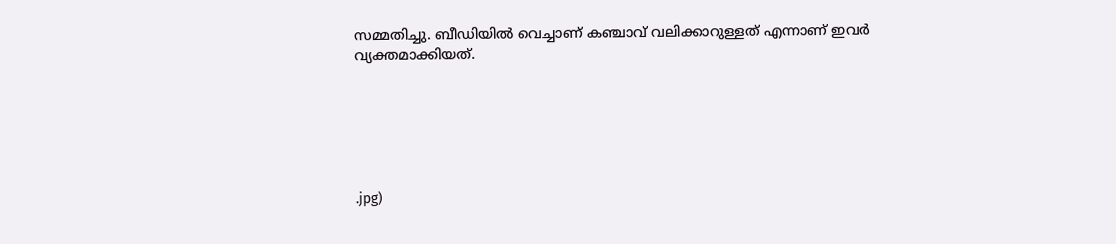സമ്മതിച്ചു. ബീഡിയിൽ വെച്ചാണ് കഞ്ചാവ് വലിക്കാറുള്ളത് എന്നാണ് ഇവർ വ്യക്തമാക്കിയത്.






.jpg)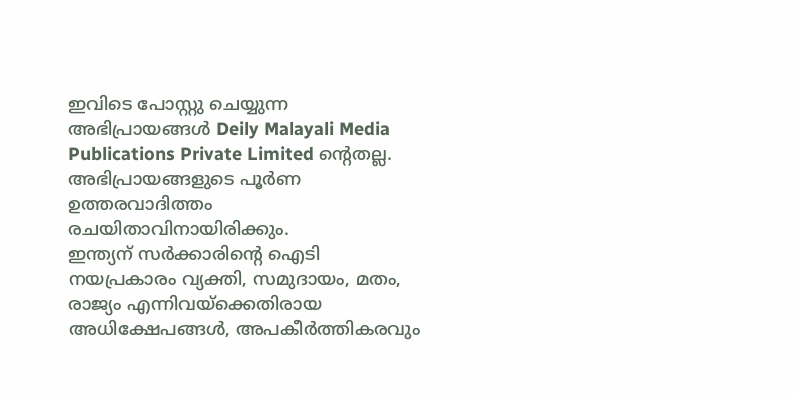ഇവിടെ പോസ്റ്റു ചെയ്യുന്ന അഭിപ്രായങ്ങൾ Deily Malayali Media Publications Private Limited ന്റെതല്ല. അഭിപ്രായങ്ങളുടെ പൂർണ ഉത്തരവാദിത്തം രചയിതാവിനായിരിക്കും.
ഇന്ത്യന് സർക്കാരിന്റെ ഐടി നയപ്രകാരം വ്യക്തി, സമുദായം, മതം, രാജ്യം എന്നിവയ്ക്കെതിരായ അധിക്ഷേപങ്ങൾ, അപകീർത്തികരവും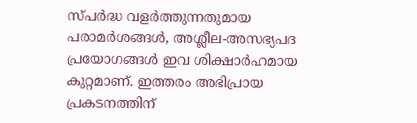സ്പർദ്ധ വളർത്തുന്നതുമായ പരാമർശങ്ങൾ, അശ്ലീല-അസഭ്യപദ പ്രയോഗങ്ങൾ ഇവ ശിക്ഷാർഹമായ കുറ്റമാണ്. ഇത്തരം അഭിപ്രായ പ്രകടനത്തിന്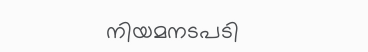നിയമനടപടി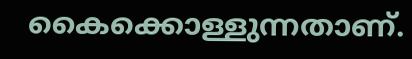കൈക്കൊള്ളുന്നതാണ്.